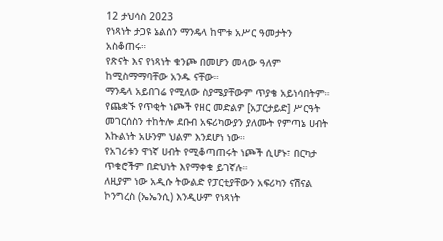12 ታህሳስ 2023
የነጻነት ታጋዩ ኔልሰን ማንዴላ ከሞቱ አሥር ዓመታትን አስቆጠሩ።
የጽናት እና የነጻነት ቁንጮ በመሆን መላው ዓለም ከሚስማማባቸው አንዱ ናቸው።
ማንዴላ አይበገሬ የሚለው ስያሜያቸውም ጥያቄ አይነሳበትም።
የጨቋኙ የጥቂት ነጮች የዘር መድልዎ [አፓርታይድ] ሥርዓት መገርሰስን ተከትሎ ደቡብ አፍሪካውያን ያለሙት የምጣኔ ሀብት እኩልነት አሁንም ህልም እንደሆነ ነው።
የአገሪቱን ዋነኛ ሀብት የሚቆጣጠሩት ነጮች ሲሆኑ፣ በርካታ ጥቁሮችም በድህነት እየማቀቁ ይገኛሉ።
ለዚያም ነው አዲሱ ትውልድ የፓርቲያቸውን አፍሪካን ናሽናል ኮንግረስ (ኤኤንሲ) እንዲሁም የነጻነት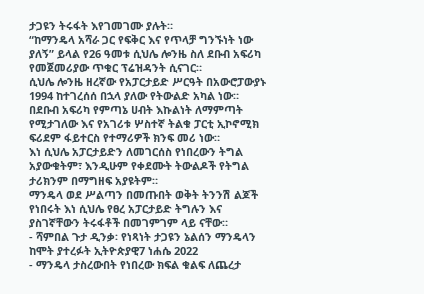ታጋዩን ትሩፋት እየገመገሙ ያሉት።
“ከማንዴላ አሻራ ጋር የፍቅር እና የጥላቻ ግንኙነት ነው ያለኝ” ይላል የ26 ዓመቱ ሲህሌ ሎንዜ ስለ ደቡብ አፍሪካ የመጀመሪያው ጥቁር ፕሬዝዳንት ሲናገር።
ሲህሌ ሎንዜ ዘረኛው የአፓርታይድ ሥርዓት በአውሮፓውያኑ 1994 ከተገረሰሰ በኋላ ያለው የትውልድ አካል ነው።
በደቡብ አፍሪካ የምጣኔ ሀብት እኩልነት ለማምጣት የሚታገለው እና የአገሪቱ ሦስተኛ ትልቁ ፓርቲ ኢኮኖሚክ ፍሪደም ፋይተርስ የተማሪዎች ክንፍ መሪ ነው።
እነ ሲህሌ አፓርታይድን ለመገርሰስ የነበረውን ትግል አያውቁትም፣ እንዲሁም የቀደሙት ትውልዶች የትግል ታሪክንም በማግዘፍ አያዩትም።
ማንዴላ ወደ ሥልጣን በመጡበት ወቅት ትንንሽ ልጆች የነበሩት እነ ሲህሌ የፀረ አፓርታይድ ትግሉን እና ያስገኛቸውን ትሩፋቶች በመገምገም ላይ ናቸው።
- ሻምበል ጉታ ዲንቃ፡ የነጻነት ታጋዩን ኔልሰን ማንዴላን ከሞት ያተረፉት ኢትዮጵያዊ7 ነሐሴ 2022
- ማንዴላ ታስረውበት የነበረው ክፍል ቁልፍ ለጨረታ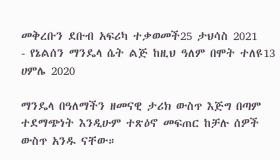መቅረቡን ደቡብ አፍሪካ ተቃወመች25 ታህሳስ 2021
- የኔልሰን ማንዴላ ሴት ልጅ ከዚህ ዓለም በሞት ተለዩ13 ሀምሌ 2020

ማንዴላ በዓለማችን ዘመናዊ ታሪክ ውስጥ እጅግ በጣም ተደማጭነት እንዲሁም ተጽዕኖ መፍጠር ከቻሉ ሰዎች ውስጥ አንዱ ናቸው።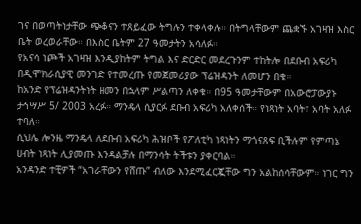ገና በወጣትነታቸው ጭቆናን ተጸይፈው ትግሉን ተቀላቀሉ። በትግላቸውም ጨቋኙ አገዛዝ እስር ቤት ወረወራቸው። በእስር ቤትም 27 ዓመታትን አሳለፉ።
የአናሳ ነጮች አገዛዝ እንዲያከትም ትግል እና ድርድር መደረጉንም ተከትሎ በደቡብ አፍሪካ በዲሞክራሲያዊ መንገድ የተመረጡ የመጀመሪያው ፕሬዝዳንት ለመሆን በቁ።
ከአንድ የፕሬዝዳንትነት ዘመን በኋላም ሥልጣን ለቀቁ። በ95 ዓመታቸውም በአውሮፓውያኑ ታኅሣሥ 5/ 2003 አረፉ። ማንዴላ ሲያርፉ ደቡብ አፍሪካ አለቀሰች። የነጻነት አባት፣ አባት አለፉ ተባለ።
ሲህሌ ሎንዜ ማንዴላ ለደቡብ አፍሪካ ሕዝቦች የፖለቲካ ነጻነትን ማጎናጸፍ ቢችሉም የምጣኔ ሀብት ነጻነት ሊያመጡ እንዳልቻሉ በማንሳት ትችቱን ያቀርባል።
አንዳንድ ተቺዎች “አገራቸውን የሸጡ” ብለው እንደሚፈርጇቸው ግን አልከሰሳቸውም። ነገር ግን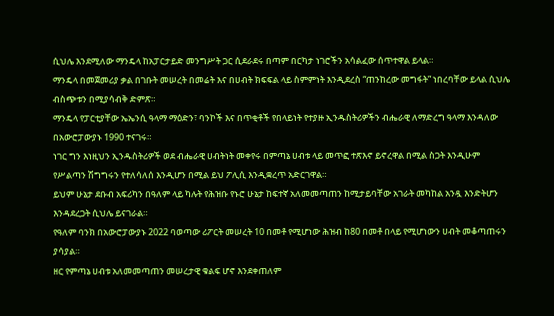ሲህሌ እንደሚለው ማንዴላ ከአፓርታይድ መንግሥት ጋር ሲደራደሩ በጣም በርካታ ነገሮችን አሳልፈው ሰጥተዋል ይላል።
ማንዴላ በመጀመሪያ ቃል በገቡት መሠረት በመሬት እና በሀብት ክፍፍል ላይ ስምምነት እንዲደረስ “ጠንከረው መግፋት” ነበረባቸው ይላል ሲህሌ ብስጭቱን በሚያሳብቅ ድምጽ።
ማንዴላ የፓርቲያቸው ኤኤንሲ ዓላማ ማዕድን፣ ባንኮች እና በጥቂቶች የበላይነት የተያዙ ኢንዱስትሪዎችን ብሔራዊ ለማድረግ ዓላማ እንዳለው በአውሮፓውያኑ 1990 ተናገሩ።
ነገር ግን እነዚህን ኢንዱስትሪዎች ወደ ብሔራዊ ሀብትነት መቀየሩ በምጣኔ ሀብቱ ላይ መጥፎ ተጽእኖ ይኖረዋል በሚል ስጋት እንዲሁም የሥልጣን ሽግግሩን የተለሳለሰ እንዲሆን በሚል ይህ ፖሊሲ እንዲቋረጥ አድርገዋል።
ይህም ሁኔታ ደቡብ አፍሪካን በዓለም ላይ ካሉት የሕዝቡ የኑሮ ሁኔታ ከፍተኛ አለመመጣጠን ከሚታይባቸው አገራት መካከል አንዷ እንድትሆን እንዳደረጋት ሲህሌ ይናገራል።
የዓለም ባንክ በአውሮፓውያኑ 2022 ባወጣው ሪፖርት መሠረት 10 በመቶ የሚሆነው ሕዝብ ከ80 በመቶ በላይ የሚሆነውን ሀብት መቆጣጠሩን ያሳያል።
ዘር የምጣኔ ሀብቱ አለመመጣጠን መሠረታዊ ቁልፍ ሆኖ እንደቀጠለም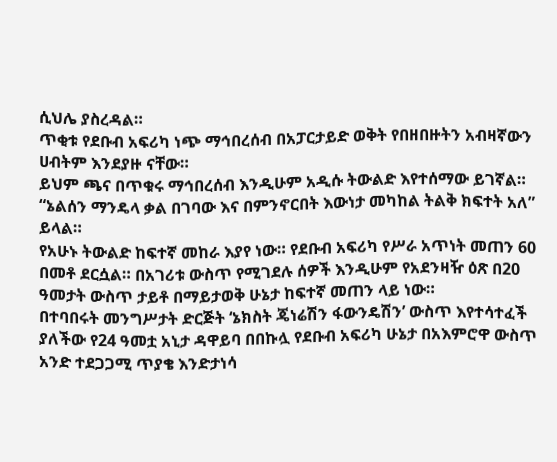ሲህሌ ያስረዳል።
ጥቂቱ የደቡብ አፍሪካ ነጭ ማኅበረሰብ በአፓርታይድ ወቅት የበዘበዙትን አብዛኛውን ሀብትም እንደያዙ ናቸው።
ይህም ጫና በጥቁሩ ማኅበረሰብ እንዲሁም አዲሱ ትውልድ እየተሰማው ይገኛል።
“ኔልሰን ማንዴላ ቃል በገባው እና በምንኖርበት እውነታ መካከል ትልቅ ክፍተት አለ” ይላል።
የአሁኑ ትውልድ ከፍተኛ መከራ እያየ ነው። የደቡብ አፍሪካ የሥራ አጥነት መጠን 60 በመቶ ደርሷል። በአገሪቱ ውስጥ የሚገደሉ ሰዎች እንዲሁም የአደንዛዥ ዕጽ በ20 ዓመታት ውስጥ ታይቶ በማይታወቅ ሁኔታ ከፍተኛ መጠን ላይ ነው።
በተባበሩት መንግሥታት ድርጅት ‘ኔክስት ጄነሬሽን ፋውንዴሽን’ ውስጥ እየተሳተፈች ያለችው የ24 ዓመቷ አኒታ ዳዋይባ በበኩሏ የደቡብ አፍሪካ ሁኔታ በአእምሮዋ ውስጥ አንድ ተደጋጋሚ ጥያቄ እንድታነሳ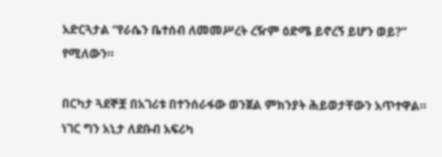አድርጓታል “የራሴን ቤተሰብ ለመመሥረት ረዥም ዕድሜ ይኖረኝ ይሆን ወይ?” የሚለውን።

በርካታ ጓደኞቿ በአገሪቱ በተንሰራፋው ወንጀል ምክንያት ሕይወታቸውን አጥተዋል። ነገር ግን አኒታ ለደቡብ አፍሪካ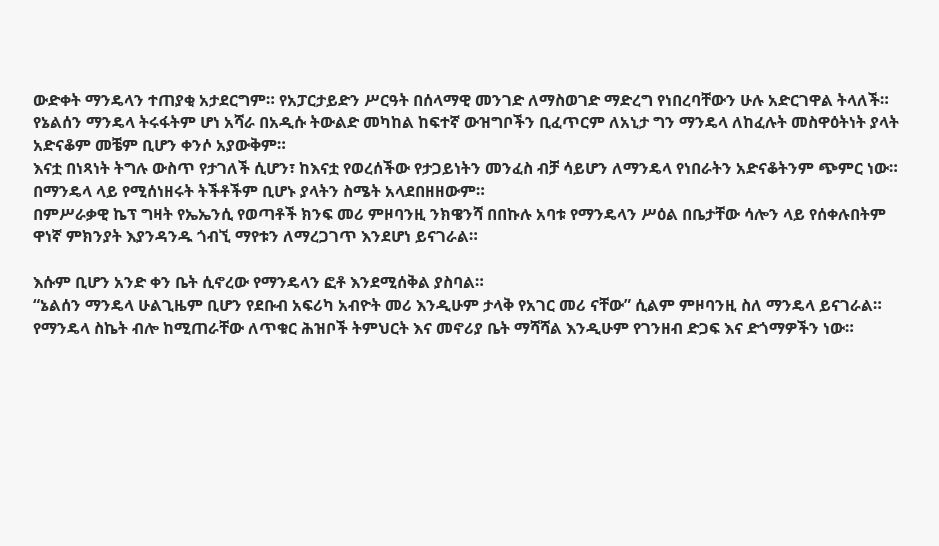ውድቀት ማንዴላን ተጠያቂ አታደርግም። የአፓርታይድን ሥርዓት በሰላማዊ መንገድ ለማስወገድ ማድረግ የነበረባቸውን ሁሉ አድርገዋል ትላለች።
የኔልሰን ማንዴላ ትሩፋትም ሆነ አሻራ በአዲሱ ትውልድ መካከል ከፍተኛ ውዝግቦችን ቢፈጥርም ለአኒታ ግን ማንዴላ ለከፈሉት መስዋዕትነት ያላት አድናቆም መቼም ቢሆን ቀንሶ አያውቅም።
እናቷ በነጻነት ትግሉ ውስጥ የታገለች ሲሆን፣ ከእናቷ የወረሰችው የታጋይነትን መንፈስ ብቻ ሳይሆን ለማንዴላ የነበራትን አድናቆትንም ጭምር ነው። በማንዴላ ላይ የሚሰነዘሩት ትችቶችም ቢሆኑ ያላትን ስሜት አላደበዘዘውም።
በምሥራቃዊ ኬፕ ግዛት የኤኤንሲ የወጣቶች ክንፍ መሪ ምዞባንዚ ንክዌንሻ በበኩሉ አባቱ የማንዴላን ሥዕል በቤታቸው ሳሎን ላይ የሰቀሉበትም ዋነኛ ምክንያት እያንዳንዱ ጎብኚ ማየቱን ለማረጋገጥ እንደሆነ ይናገራል።

እሱም ቢሆን አንድ ቀን ቤት ሲኖረው የማንዴላን ፎቶ እንደሚሰቅል ያስባል።
“ኔልሰን ማንዴላ ሁልጊዜም ቢሆን የደቡብ አፍሪካ አብዮት መሪ እንዲሁም ታላቅ የአገር መሪ ናቸው” ሲልም ምዞባንዚ ስለ ማንዴላ ይናገራል።
የማንዴላ ስኬት ብሎ ከሚጠራቸው ለጥቁር ሕዝቦች ትምህርት እና መኖሪያ ቤት ማሻሻል እንዲሁም የገንዘብ ድጋፍ እና ድጎማዎችን ነው።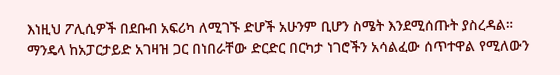እነዚህ ፖሊሲዎች በደቡብ አፍሪካ ለሚገኙ ድሆች አሁንም ቢሆን ስሜት እንደሚሰጡት ያስረዳል።
ማንዴላ ከአፓርታይድ አገዛዝ ጋር በነበራቸው ድርድር በርካታ ነገሮችን አሳልፈው ሰጥተዋል የሚለውን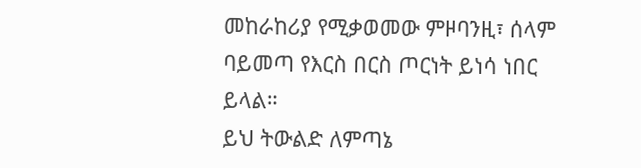መከራከሪያ የሚቃወመው ምዞባንዚ፣ ሰላም ባይመጣ የእርስ በርስ ጦርነት ይነሳ ነበር ይላል።
ይህ ትውልድ ለምጣኔ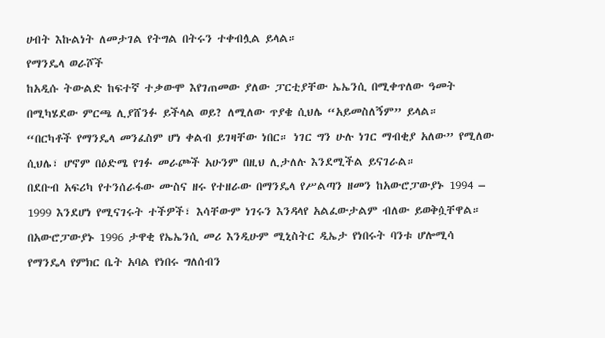ሀብት እኩልነት ለመታገል የትግል በትሩን ተቀብሏል ይላል።
የማንዴላ ወራሾች
ከአዲሱ ትውልድ ከፍተኛ ተቃውሞ እየገጠመው ያለው ፓርቲያቸው ኤኤንሲ በሚቀጥለው ዓመት በሚካሄደው ምርጫ ሊያሸንፉ ይችላል ወይ? ለሚለው ጥያቄ ሲህሌ “አይመስለኝም” ይላል።
“በርካቶች የማንዴላ መንፈስም ሆነ ቀልብ ይገዛቸው ነበር። ነገር ግን ሁሉ ነገር ማብቂያ አለው” የሚለው ሲህሌ፣ ሆኖም በዕድሜ የገፉ መራጮች አሁንም በዚህ ሊታለሉ እንደሚችል ይናገራል።
በደቡብ አፍሪካ የተንሰራፋው ሙስና ዘሩ የተዘራው በማንዴላ የሥልጣን ዘመን ከአውሮፓውያኑ 1994 – 1999 እንደሆነ የሚናገሩት ተችዎች፣ እሳቸውም ነገሩን እንዳላየ አልፈውታልም ብለው ይወቅሷቸዋል።
በአውሮፓውያኑ 1996 ታዋቂ የኤኤንሲ መሪ እንዲሁም ሚኒስትር ዲኤታ የነበሩት ባንቱ ሆሎሚሳ የማንዴላ የምክር ቤት አባል የነበሩ ግለሰብን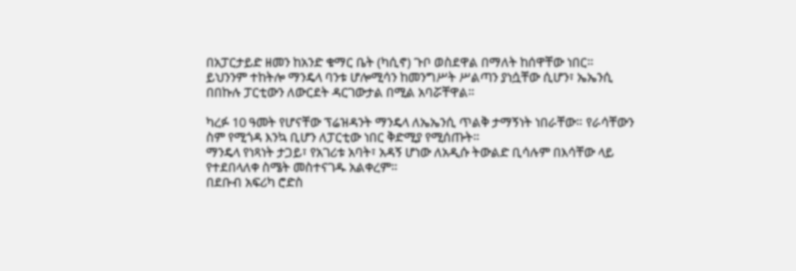በአፓርታይድ ዘመን ከአንድ ቁማር ቤት (ካሲኖ) ጉቦ ወስደዋል በማለት ከሰዋቸው ነበር።
ይህንንም ተከትሎ ማንዴላ ባንቱ ሆሎሚሳን ከመንግሥት ሥልጣን ያነሷቸው ሲሆን፣ ኤኤንሲ በበኩሉ ፓርቲውን ለውርደት ዳርገውታል በሚል አባሯቸዋል።

ካረፉ 10 ዓመት የሆናቸው ፕሬዝዳንት ማንዴላ ለኤኤንሲ ጥልቅ ታማኝነት ነበራቸው። የራሳቸውን ስም የሚጎዳ እንኳ ቢሆን ለፓርቲው ነበር ቅድሚያ የሚሰጡት።
ማንዴላ የነጻነት ታጋይ፣ የአገሪቱ አባት፣ አዳኝ ሆነው ለአዲሱ ትውልድ ቢሳሉም በእሳቸው ላይ የተደበላለቀ ስሜት መስተናገዱ አልቀረም።
በደቡብ አፍሪካ ሮድስ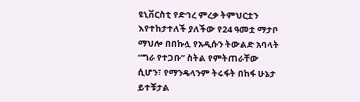ዩኒቨርስቲ የድኅረ ምረቃ ትምህርቷን እየተከታተለች ያለችው የ24 ዓመቷ ማታቦ ማህሎ በበኩሏ የአዲሱን ትውልድ አባላት “ግራ የተጋቡ” ስትል የምትጠራቸው ሲሆን፣ የማንዴላንም ትሩፋት በከፋ ሁኔታ ይተቹታል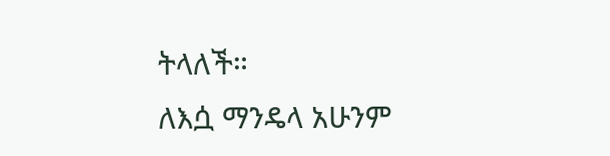ትላለች።
ለእሷ ማንዴላ አሁንም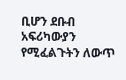ቢሆን ደቡብ አፍሪካውያን የሚፈልጉትን ለውጥ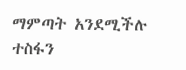ማምጣት አንደሚችሉ ተስፋን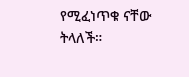የሚፈነጥቁ ናቸው ትላለች።